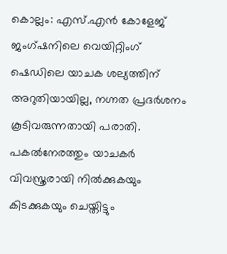കൊല്ലം: എസ്.എൻ കോളേജ് ജംഗ്ഷനിലെ വെയിറ്റിംഗ് ഷെഡിലെ യാചക ശല്യത്തിന് അറുതിയായില്ല, നഗ്നത പ്രദർശനം കൂടിവരുന്നതായി പരാതി. പകൽനേരത്തും യാചകർ വിവസ്ത്രരായി നിൽക്കുകയും കിടക്കുകയും ചെയ്തിട്ടും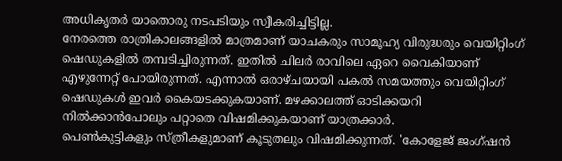അധികൃതർ യാതൊരു നടപടിയും സ്വീകരിച്ചിട്ടില്ല.
നേരത്തെ രാത്രികാലങ്ങളിൽ മാത്രമാണ് യാചകരും സാമൂഹ്യ വിരുദ്ധരും വെയിറ്റിംഗ് ഷെഡുകളിൽ തമ്പടിച്ചിരുന്നത്. ഇതിൽ ചിലർ രാവിലെ ഏറെ വൈകിയാണ് എഴുന്നേറ്റ് പോയിരുന്നത്. എന്നാൽ ഒരാഴ്ചയായി പകൽ സമയത്തും വെയിറ്റിംഗ് ഷെഡുകൾ ഇവർ കൈയടക്കുകയാണ്. മഴക്കാലത്ത് ഓടിക്കയറി നിൽക്കാൻപോലും പറ്റാതെ വിഷമിക്കുകയാണ് യാത്രക്കാർ.
പെൺകുട്ടികളും സ്ത്രീകളുമാണ് കൂടുതലും വിഷമിക്കുന്നത്. 'കോളേജ് ജംഗ്ഷൻ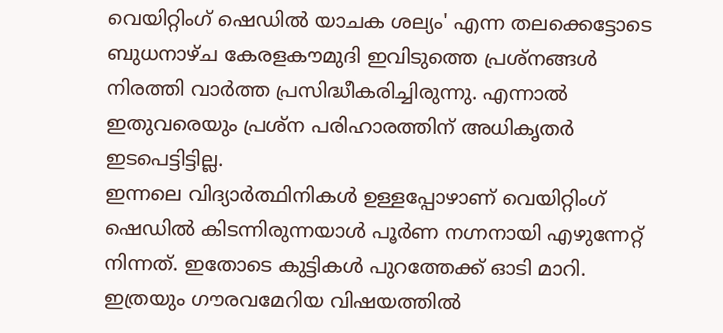വെയിറ്റിംഗ് ഷെഡിൽ യാചക ശല്യം' എന്ന തലക്കെട്ടോടെ ബുധനാഴ്ച കേരളകൗമുദി ഇവിടുത്തെ പ്രശ്നങ്ങൾ നിരത്തി വാർത്ത പ്രസിദ്ധീകരിച്ചിരുന്നു. എന്നാൽ ഇതുവരെയും പ്രശ്ന പരിഹാരത്തിന് അധികൃതർ ഇടപെട്ടിട്ടില്ല.
ഇന്നലെ വിദ്യാർത്ഥിനികൾ ഉള്ളപ്പോഴാണ് വെയിറ്റിംഗ് ഷെഡിൽ കിടന്നിരുന്നയാൾ പൂർണ നഗ്നനായി എഴുന്നേറ്റ് നിന്നത്. ഇതോടെ കുട്ടികൾ പുറത്തേക്ക് ഓടി മാറി. ഇത്രയും ഗൗരവമേറിയ വിഷയത്തിൽ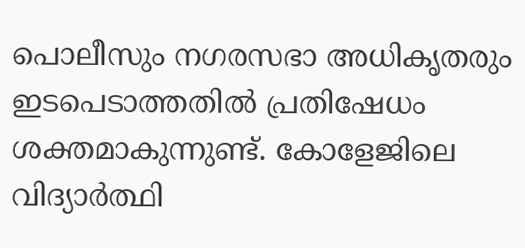പൊലീസും നഗരസഭാ അധികൃതരും ഇടപെടാത്തതിൽ പ്രതിഷേധം ശക്തമാകുന്നുണ്ട്. കോളേജിലെ വിദ്യാർത്ഥി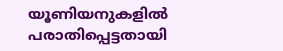യൂണിയനുകളിൽ പരാതിപ്പെട്ടതായി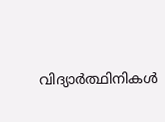വിദ്യാർത്ഥിനികൾ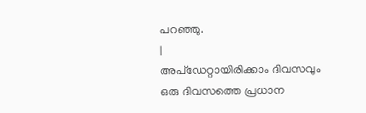പറഞ്ഞു.
|
അപ്ഡേറ്റായിരിക്കാം ദിവസവും
ഒരു ദിവസത്തെ പ്രധാന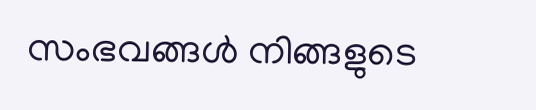സംഭവങ്ങൾ നിങ്ങളുടെ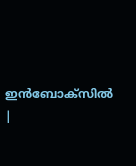ഇൻബോക്സിൽ |